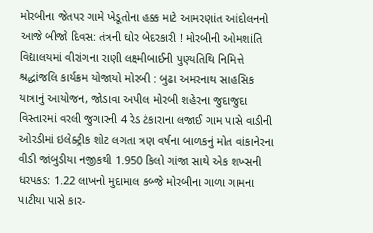મોરબીના જેતપર ગામે ખેડૂતોના હક્ક માટે આમરણાંત આંદોલનનો આજે બીજો દિવસ: તંત્રની ઘોર બેદરકારી ! મોરબીની ઓમશાંતિ વિદ્યાલયમાં વીરાંગના રાણી લક્ષ્મીબાઈની પુણ્યતિથિ નિમિત્તે શ્રદ્ધાંજલિ કાર્યક્રમ યોજાયો મોરબી : બુઢા અમરનાથ સાહસિક યાત્રાનું આયોજન, જોડાવા અપીલ મોરબી શહેરના જુદાજુદા વિસ્તારમાં વરલી જુગારની 4 રેડ ટંકારાના લજાઈ ગામ પાસે વાડીની ઓરડીમાં ઇલેક્ટ્રીક શોટ લગતા ત્રણ વર્ષના બાળકનું મોત વાંકાનેરના વીડી જાંબુડીયા નજીકથી 1.950 કિલો ગાંજા સાથે એક શખ્સની ધરપકડ: 1.22 લાખનો મુદામાલ કબ્જે મોરબીના ગાળા ગામના પાટીયા પાસે કાર-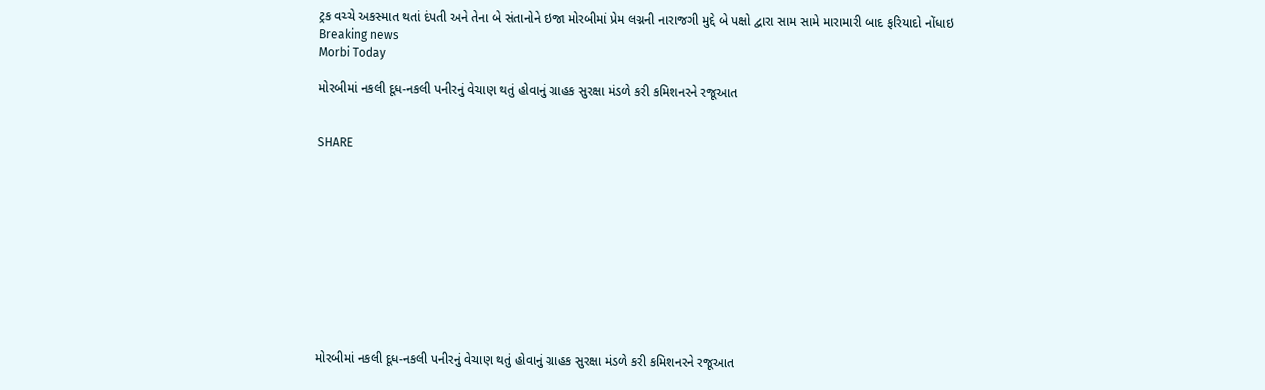ટ્રક વચ્ચે અકસ્માત થતાં દંપતી અને તેના બે સંતાનોને ઇજા મોરબીમાં પ્રેમ લગ્નની નારાજગી મુદ્દે બે પક્ષો દ્વારા સામ સામે મારામારી બાદ ફરિયાદો નોંધાઇ
Breaking news
Morbi Today

મોરબીમાં નકલી દૂધ-નકલી પનીરનું વેચાણ થતું હોવાનું ગ્રાહક સુરક્ષા મંડળે કરી કમિશનરને રજૂઆત


SHARE











મોરબીમાં નકલી દૂધ-નકલી પનીરનું વેચાણ થતું હોવાનું ગ્રાહક સુરક્ષા મંડળે કરી કમિશનરને રજૂઆત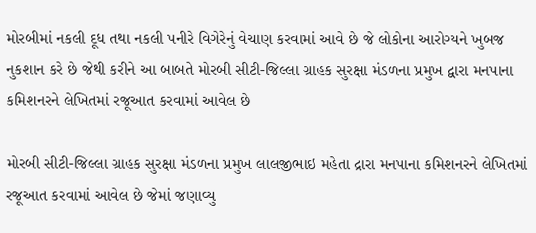મોરબીમાં નકલી દૂધ તથા નકલી પનીરે વિગેરેનું વેચાણ કરવામાં આવે છે જે લોકોના આરોગ્યને ખુબજ નુકશાન કરે છે જેથી કરીને આ બાબતે મોરબી સીટી-જિલ્લા ગ્રાહક સુરક્ષા મંડળના પ્રમુખ દ્વારા મનપાના કમિશનરને લેખિતમાં રજૂઆત કરવામાં આવેલ છે

મોરબી સીટી-જિલ્લા ગ્રાહક સુરક્ષા મંડળના પ્રમુખ લાલજીભાઇ મહેતા દ્રારા મનપાના કમિશનરને લેખિતમાં રજૂઆત કરવામાં આવેલ છે જેમાં જણાવ્યુ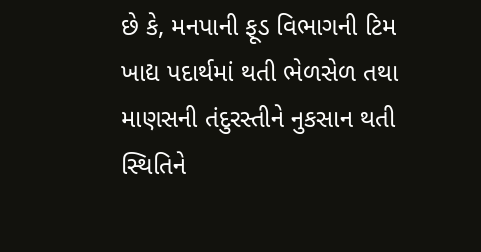છે કે, મનપાની ફૂડ વિભાગની ટિમ ખાદ્ય પદાર્થમાં થતી ભેળસેળ તથા માણસની તંદુરસ્તીને નુકસાન થતી સ્થિતિને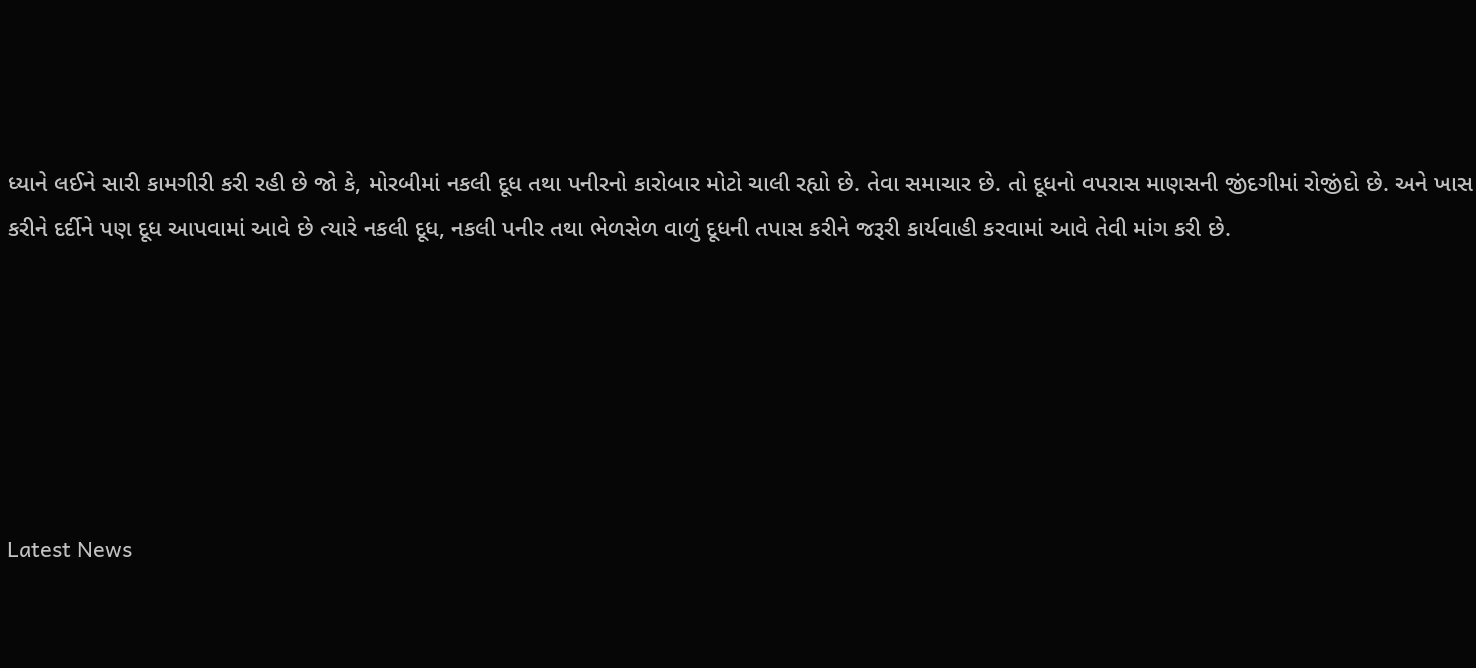ધ્યાને લઈને સારી કામગીરી કરી રહી છે જો કે, મોરબીમાં નકલી દૂધ તથા પનીરનો કારોબાર મોટો ચાલી રહ્યો છે. તેવા સમાચાર છે. તો દૂધનો વપરાસ માણસની જીંદગીમાં રોજીંદો છે. અને ખાસ કરીને દર્દીને પણ દૂધ આપવામાં આવે છે ત્યારે નકલી દૂધ, નકલી પનીર તથા ભેળસેળ વાળું દૂધની તપાસ કરીને જરૂરી કાર્યવાહી કરવામાં આવે તેવી માંગ કરી છે.






Latest News